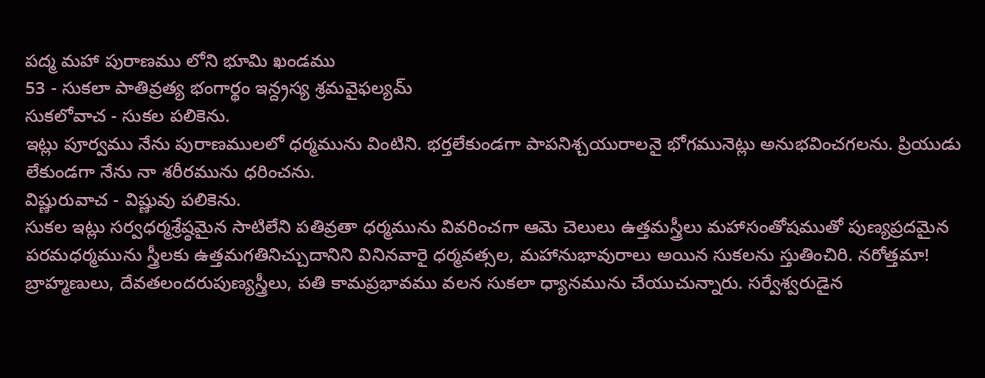పద్మ మహా పురాణము లోని భూమి ఖండము
53 - సుకలా పాతివ్రత్య భంగార్థం ఇన్ద్రస్య శ్రమవైఫల్యమ్
సుకలోవాచ - సుకల పలికెను.
ఇట్లు పూర్వము నేను పురాణములలో ధర్మమును వింటిని. భర్తలేకుండగా పాపనిశ్చయురాలనై భోగమునెట్లు అనుభవించగలను. ప్రియుడు లేకుండగా నేను నా శరీరమును ధరించను.
విష్ణురువాచ - విష్ణువు పలికెను.
సుకల ఇట్లు సర్వధర్మశ్రేష్ఠమైన సాటిలేని పతివ్రతా ధర్మమును వివరించగా ఆమె చెలులు ఉత్తమస్త్రీలు మహాసంతోషముతో పుణ్యప్రదమైన పరమధర్మమును స్త్రీలకు ఉత్తమగతినిచ్చుదానిని వినినవారై ధర్మవత్సల, మహానుభావురాలు అయిన సుకలను స్తుతించిరి. నరోత్తమా! బ్రాహ్మణులు, దేవతలందరుపుణ్యస్త్రీలు, పతి కామప్రభావము వలన సుకలా ధ్యానమును చేయుచున్నారు. సర్వేశ్వరుడైన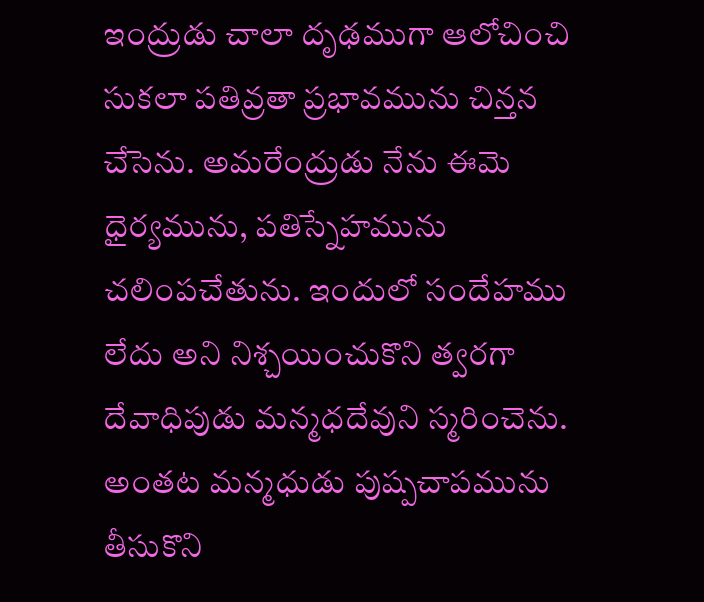ఇంద్రుడు చాలా దృఢముగా ఆలోచించి సుకలా పతివ్రతా ప్రభావమును చిన్తన చేసెను. అమరేంద్రుడు నేను ఈమె ధైర్యమును, పతిస్నేహమును చలింపచేతును. ఇందులో సందేహము లేదు అని నిశ్చయించుకొని త్వరగా దేవాధిపుడు మన్మధదేవుని స్మరించెను. అంతట మన్మధుడు పుష్పచాపమును తీసుకొని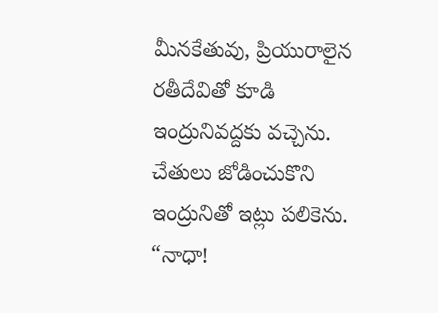మీనకేతువు, ప్రియురాలైన రతీదేవితో కూడి ఇంద్రునివద్దకు వచ్చెను. చేతులు జోడించుకొని ఇంద్రునితో ఇట్లు పలికెను. “నాధా!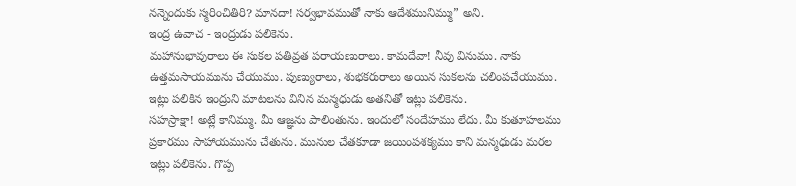నన్నెందుకు స్మరించితిరి? మానదా! సర్వభావముతో నాకు ఆదేశమునిమ్ము” అని.
ఇంద్ర ఉవాచ - ఇంద్రుడు పలికెను.
మహానుభావురాలు ఈ సుకల పతివ్రత పరాయణురాలు. కామదేవా! నీవు వినుము. నాకు ఉత్తమసాయమును చేయుము. పుణ్యురాలు, శుభకరురాలు అయిన సుకలను చలింపచేయుము. ఇట్లు పలికిన ఇంద్రుని మాటలను వినిన మన్మధుడు అతనితో ఇట్లు పలికెను.
సహస్రాక్షా! అట్లే కానిమ్ము. మీ ఆజ్ఞను పాలింతును. ఇందులో సందేహము లేదు. మీ కుతూహలము ప్రకారము సాహాయమును చేతును. మునుల చేతకూడా జయింపశక్యము కాని మన్మధుడు మరల ఇట్లు పలికెను. గొప్ప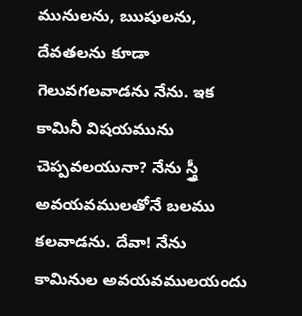మునులను, ఋషులను, దేవతలను కూడా గెలువగలవాడను నేను. ఇక కామినీ విషయమును చెప్పవలయునా? నేను స్త్రీ అవయవములతోనే బలము కలవాడను. దేవా! నేను కామినుల అవయవములయందు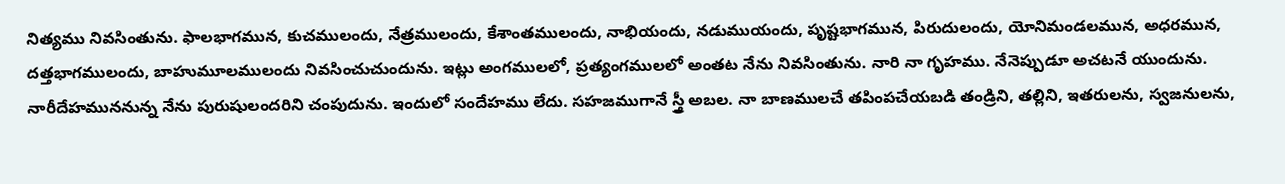నిత్యము నివసింతును. ఫాలభాగమున, కుచములందు, నేత్రములందు, కేశాంతములందు, నాభియందు, నడుముయందు, పృష్టభాగమున, పిరుదులందు, యోనిమండలమున, అధరమున, దత్తభాగములందు, బాహుమూలములందు నివసించుచుందును. ఇట్లు అంగములలో, ప్రత్యంగములలో అంతట నేను నివసింతును. నారి నా గృహము. నేనెప్పుడూ అచటనే యుందును. నారీదేహముననున్న నేను పురుషులందరిని చంపుదును. ఇందులో సందేహము లేదు. సహజముగానే స్త్రీ అబల. నా బాణములచే తపింపచేయబడి తండ్రిని, తల్లిని, ఇతరులను, స్వజనులను,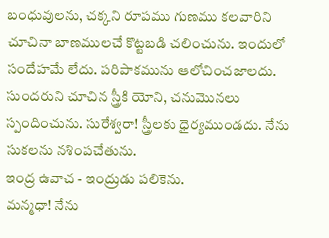బంధువులను, చక్కని రూపము గుణము కలవారిని చూచినా బాణములచే కొట్టబడి చలించును. ఇందులో సందేహమే లేదు. పరిపాకమును ఆలోచించజాలదు. సుందరుని చూచిన స్త్రీకి యోని, చనుమొనలు స్పందించును. సురేశ్వరా! స్త్రీలకు ధైర్యముండదు. నేను సుకలను నశింపచేతును.
ఇంద్ర ఉవాచ - ఇంద్రుడు పలికెను.
మన్మధా! నేను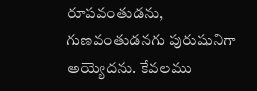రూపవంతుడను, గుణవంతుడనగు పురుషునిగా అయ్యెదను. కేవలము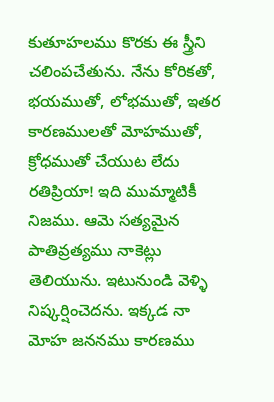కుతూహలము కొరకు ఈ స్త్రీని చలింపచేతును. నేను కోరికతో, భయముతో, లోభముతో, ఇతర కారణములతో మోహముతో, క్రోధముతో చేయుట లేదు రతిప్రియా! ఇది ముమ్మాటికీ నిజము. ఆమె సత్యమైన పాతివ్రత్యము నాకెట్లు తెలియును. ఇటునుండి వెళ్ళి నిష్కర్షించెదను. ఇక్కడ నా మోహ జననము కారణము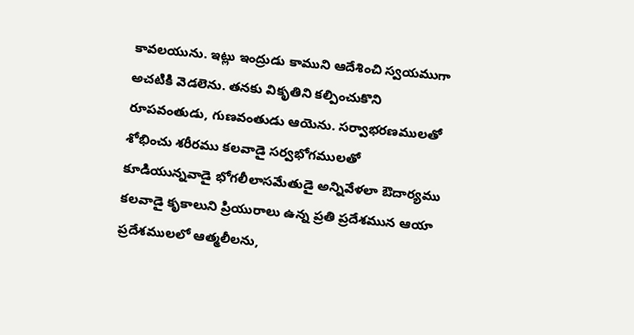కావలయును. ఇట్లు ఇంద్రుడు కాముని ఆదేశించి స్వయముగా అచటికి వెడలెను. తనకు వికృతిని కల్పించుకొని రూపవంతుడు, గుణవంతుడు ఆయెను. సర్వాభరణములతో శోభించు శరీరము కలవాడై సర్వభోగములతో కూడియున్నవాడై భోగలీలాసమేతుడై అన్నివేళలా ఔదార్యము కలవాడై కృకాలుని ప్రియురాలు ఉన్న ప్రతి ప్రదేశమున ఆయా ప్రదేశములలో ఆత్మలీలను,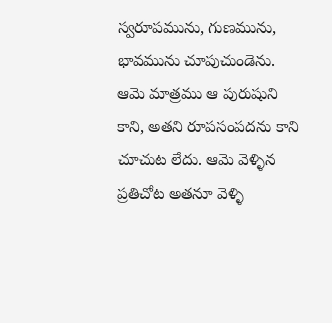స్వరూపమును, గుణమును, భావమును చూపుచుండెను. ఆమె మాత్రము ఆ పురుషుని కాని, అతని రూపసంపదను కాని చూచుట లేదు. ఆమె వెళ్ళిన ప్రతిచోట అతనూ వెళ్ళి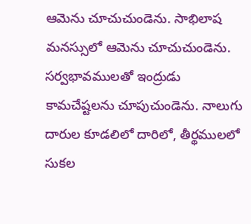ఆమెను చూచుచుండెను. సాభిలాష మనస్సులో ఆమెను చూచుచుండెను. సర్వభావములతో ఇంద్రుడు కామచేష్టలను చూపుచుండెను. నాలుగు దారుల కూడలిలో దారిలో, తీర్థములలో సుకల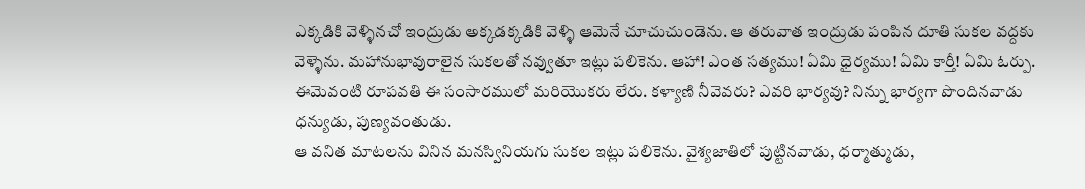ఎక్కడికి వెళ్ళినచో ఇంద్రుడు అక్కడక్కడికి వెళ్ళి ఆమెనే చూచుచుండెను. ఆ తరువాత ఇంద్రుడు పంపిన దూతి సుకల వద్దకు వెళ్ళెను. మహానుభావురాలైన సుకలతో నవ్వుతూ ఇట్లు పలికెను. ఆహా! ఎంత సత్యము! ఏమి ధైర్యము! ఏమి కార్తీ! ఏమి ఓర్పు. ఈమెవంటి రూపవతి ఈ సంసారములో మరియొకరు లేరు. కళ్యాణి నీవెవరు? ఎవరి భార్యవు? నిన్ను భార్యగా పొందినవాడు ధన్యుడు, పుణ్యవంతుడు.
ఆ వనిత మాటలను వినిన మనస్వినియగు సుకల ఇట్లు పలికెను. వైశ్యజాతిలో పుట్టినవాడు, ధర్మాత్ముడు,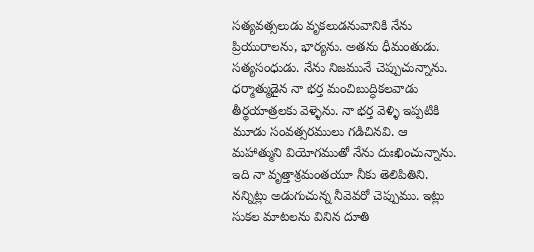సత్యవత్సలుడు వృకలుడనువానికి నేను ప్రియురాలను, భార్యను. అతను ధీమంతుడు. సత్యసంధుడు. నేను నిజమునే చెప్పుచున్నాను. ధర్మాత్ముడైన నా భర్త మంచిబుద్ధికలవాడు తీర్థయాత్రలకు వెళ్ళెను. నా భర్త వెళ్ళి ఇప్పటికి మూడు సంవత్సరములు గడిచినవి. ఆ మహాత్ముని వియోగముతో నేను దుఃఖించున్నాను. ఇది నా వృత్తాశ్రమంతయూ నీకు తెలిపితిని. నన్నిట్లు అడుగుచున్న నీవెవరో చెప్పుము. ఇట్లు సుకల మాటలను వినిన దూతి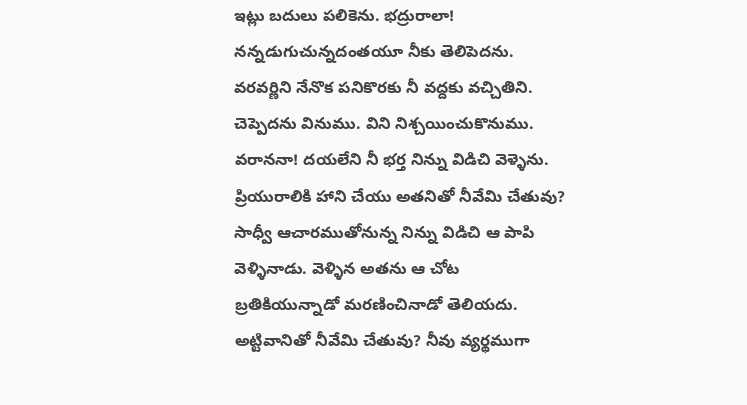ఇట్లు బదులు పలికెను. భద్రురాలా! నన్నడుగుచున్నదంతయూ నీకు తెలిపెదను. వరవర్ణిని నేనొక పనికొరకు నీ వద్దకు వచ్చితిని. చెప్పెదను వినుము. విని నిశ్చయించుకొనుము. వరాననా! దయలేని నీ భర్త నిన్ను విడిచి వెళ్ళెను. ప్రియురాలికి హాని చేయు అతనితో నీవేమి చేతువు? సాధ్వీ ఆచారముతోనున్న నిన్ను విడిచి ఆ పాపి వెళ్ళినాడు. వెళ్ళిన అతను ఆ చోట బ్రతికియున్నాడో మరణించినాడో తెలియదు. అట్టివానితో నీవేమి చేతువు? నీవు వ్యర్థముగా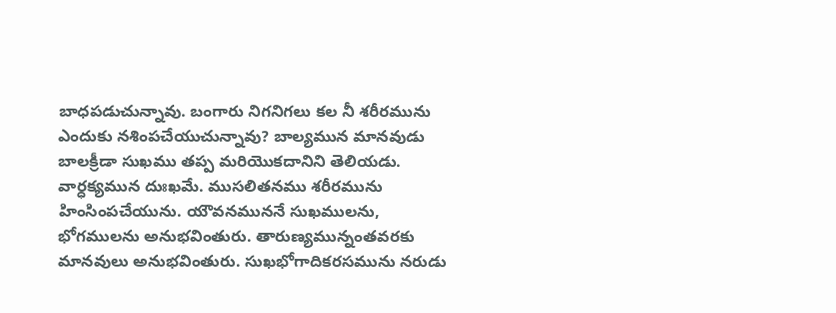బాధపడుచున్నావు. బంగారు నిగనిగలు కల నీ శరీరమును ఎందుకు నశింపచేయుచున్నావు? బాల్యమున మానవుడు బాలక్రీడా సుఖము తప్ప మరియొకదానిని తెలియడు. వార్ధక్యమున దుఃఖమే. ముసలితనము శరీరమును హింసింపచేయును. యౌవనముననే సుఖములను, భోగములను అనుభవింతురు. తారుణ్యమున్నంతవరకు మానవులు అనుభవింతురు. సుఖభోగాదికరసమును నరుడు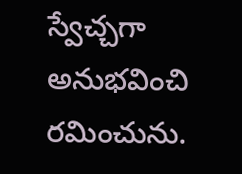స్వేచ్చగా అనుభవించి రమించును.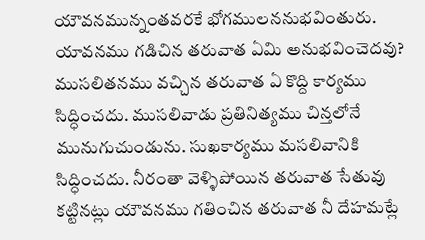యౌవనమున్నంతవరకే భోగములననుభవింతురు. యావనము గడిచిన తరువాత ఏమి అనుభవించెదవు?
ముసలితనము వచ్చిన తరువాత ఏ కొద్ది కార్యము సిద్ధించదు. ముసలివాడు ప్రతినిత్యము చిన్తలోనే మునుగుచుండును. సుఖకార్యము మసలివానికి సిద్ధించదు. నీరంతా వెళ్ళిపోయిన తరువాత సేతువు కట్టినట్లు యౌవనము గతించిన తరువాత నీ దేహమట్లే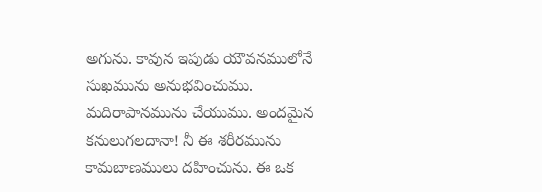అగును. కావున ఇపుడు యౌవనములోనే సుఖమును అనుభవించుము. మదిరాపానమును చేయుము. అందమైన కనులుగలదానా! నీ ఈ శరీరమును కామబాణములు దహించును. ఈ ఒక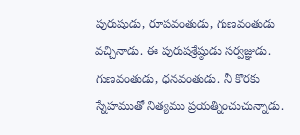పురుషుడు, రూపవంతుడు, గుణవంతుడు వచ్చినాడు. ఈ పురుషశ్రేష్ఠుడు సర్వజ్ఞుడు. గుణవంతుడు, ధనవంతుడు. నీ కొరకు స్నేహముతో నిత్యము ప్రయత్నించుచున్నాడు.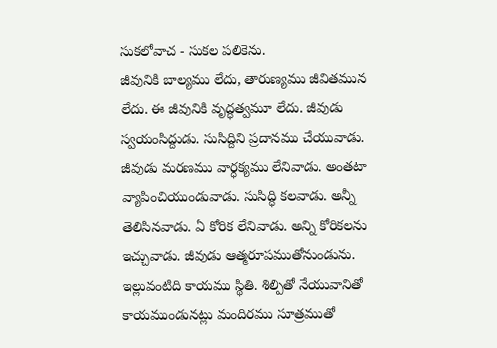సుకలోవాచ - సుకల పలికెను.
జీవునికి బాల్యము లేదు, తారుణ్యము జీవితమున లేదు. ఈ జీవునికి వృద్ధత్వమూ లేదు. జీవుడు స్వయంసిద్దుడు. సుసిద్దిని ప్రదానము చేయువాడు. జీవుడు మరణము వార్ధక్యము లేనివాడు. అంతటా వ్యాపించియుండువాడు. సుసిద్ధి కలవాడు. అన్నీ తెలిసినవాడు. ఏ కోరిక లేనివాడు. అన్ని కోరికలను ఇచ్చువాడు. జీవుడు ఆత్మరూపముతోనుండును. ఇల్లువంటిది కాయము స్థితి. శిల్పితో నేయువానితో కాయముండునట్లు మందిరము సూత్రముతో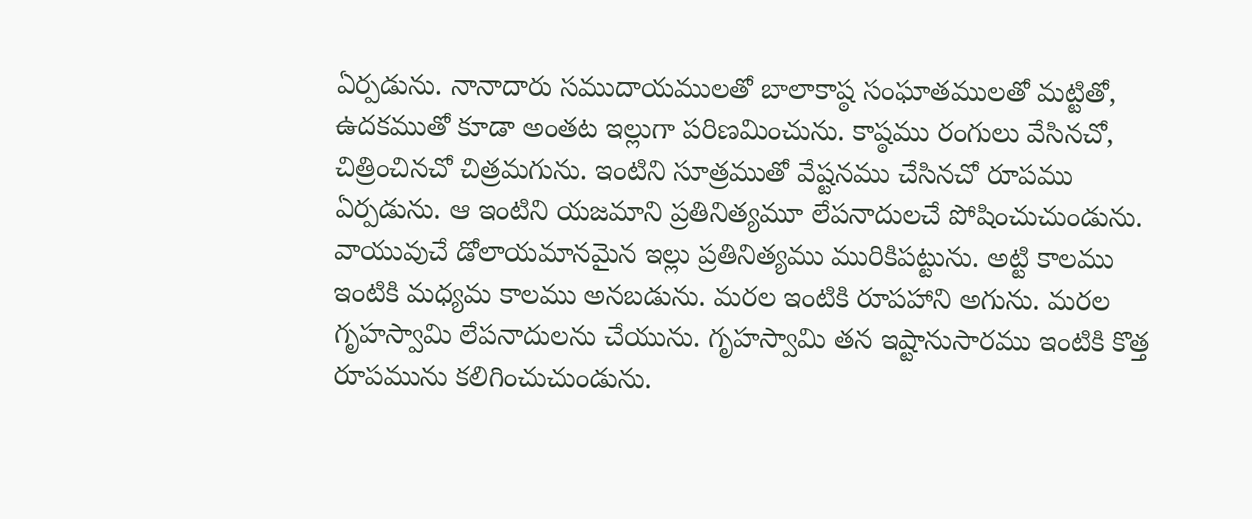ఏర్పడును. నానాదారు సముదాయములతో బాలాకాష్ఠ సంఘాతములతో మట్టితో, ఉదకముతో కూడా అంతట ఇల్లుగా పరిణమించును. కాష్ఠము రంగులు వేసినచో, చిత్రించినచో చిత్రమగును. ఇంటిని సూత్రముతో వేష్టనము చేసినచో రూపము ఏర్పడును. ఆ ఇంటిని యజమాని ప్రతినిత్యమూ లేపనాదులచే పోషించుచుండును. వాయువుచే డోలాయమానమైన ఇల్లు ప్రతినిత్యము మురికిపట్టును. అట్టి కాలము ఇంటికి మధ్యమ కాలము అనబడును. మరల ఇంటికి రూపహాని అగును. మరల గృహస్వామి లేపనాదులను చేయును. గృహస్వామి తన ఇష్టానుసారము ఇంటికి కొత్త రూపమును కలిగించుచుండును.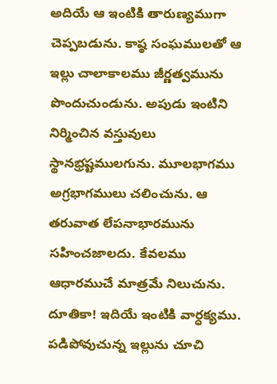అదియే ఆ ఇంటికి తారుణ్యముగా చెప్పబడును. కాష్ఠ సంఘములతో ఆ ఇల్లు చాలాకాలము జీర్ణత్వమును పొందుచుండును. అపుడు ఇంటిని నిర్మించిన వస్తువులు స్థానభ్రష్టములగును. మూలభాగము అగ్రభాగములు చలించును. ఆ తరువాత లేపనాభారమును సహించజాలదు. కేవలము ఆధారముచే మాత్రమే నిలుచును. దూతికా! ఇదియే ఇంటికి వార్ధక్యము.
పడిపోవుచున్న ఇల్లును చూచి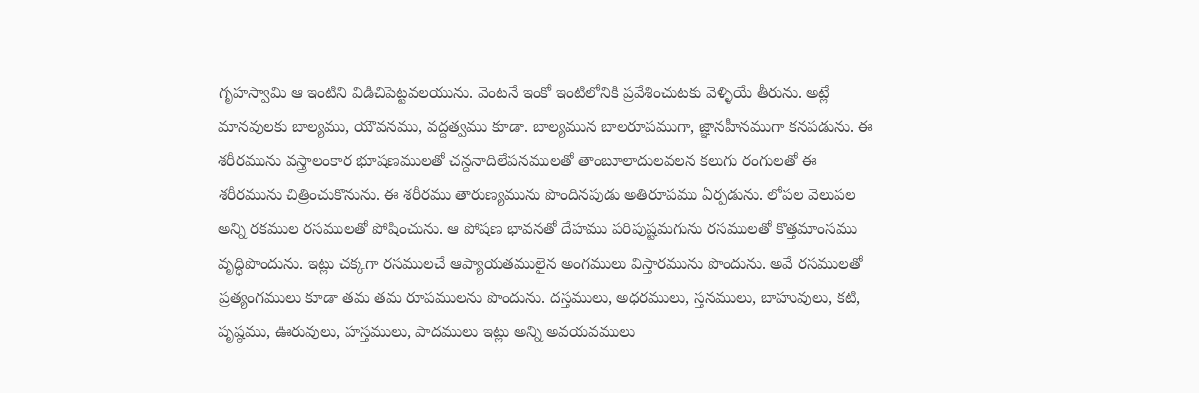గృహస్వామి ఆ ఇంటిని విడిచిపెట్టవలయును. వెంటనే ఇంకో ఇంటిలోనికి ప్రవేశించుటకు వెళ్ళియే తీరును. అట్లే మానవులకు బాల్యము, యౌవనము, వద్దత్వము కూడా. బాల్యమున బాలరూపముగా, జ్ఞానహీనముగా కనపడును. ఈ శరీరమును వస్త్రాలంకార భూషణములతో చన్దనాదిలేపనములతో తాంబూలాదులవలన కలుగు రంగులతో ఈ శరీరమును చిత్రించుకొనును. ఈ శరీరము తారుణ్యమును పొందినపుడు అతిరూపము ఏర్పడును. లోపల వెలుపల అన్ని రకముల రసములతో పోషించును. ఆ పోషణ భావనతో దేహము పరిపుష్టమగును రసములతో కొత్తమాంసము వృద్ధిపొందును. ఇట్లు చక్కగా రసములచే ఆప్యాయతములైన అంగములు విస్తారమును పొందును. అవే రసములతో ప్రత్యంగములు కూడా తమ తమ రూపములను పొందును. దస్తములు, అధరములు, స్తనములు, బాహువులు, కటి, పృష్ఠము, ఊరువులు, హస్తములు, పాదములు ఇట్లు అన్ని అవయవములు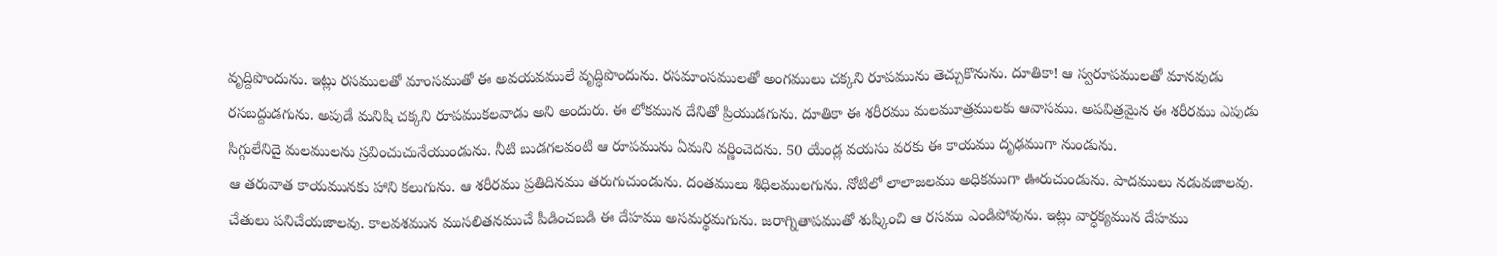వృద్దిపొందును. ఇట్లు రసములతో మాంసముతో ఈ అవయవములే వృద్ధిపొందును. రసమాంసములతో అంగములు చక్కని రూపమును తెచ్చుకొనును. దూతికా! ఆ స్వరూపములతో మానవుడు రసబద్దుడగును. అపుడే మనిషి చక్కని రూపముకలవాడు అని అందురు. ఈ లోకమున దేనితో ప్రియుడగును. దూతికా ఈ శరీరము మలమూత్రములకు ఆవాసము. అపవిత్రమైన ఈ శరీరము ఎపుడు సిగ్గులేనిదై మలములను స్రవించుచునేయుండును. నీటి బుడగలవంటి ఆ రూపమును ఏమని వర్ణించెదను. 50 యేండ్ల వయసు వరకు ఈ కాయము దృఢముగా నుండును.
ఆ తరువాత కాయమునకు హాని కలుగును. ఆ శరీరము ప్రతిదినము తరుగుచుండును. దంతములు శిధిలములగును. నోటిలో లాలాజలము అధికముగా ఊరుచుండును. పాదములు నడువజాలవు. చేతులు పనిచేయజాలవు. కాలవశమున ముసలితనముచే పీడించబడి ఈ దేహము అసమర్థమగును. జరాగ్నితాపముతో శుష్కించి ఆ రసము ఎండిపోవును. ఇట్లు వార్ధక్యమున దేహము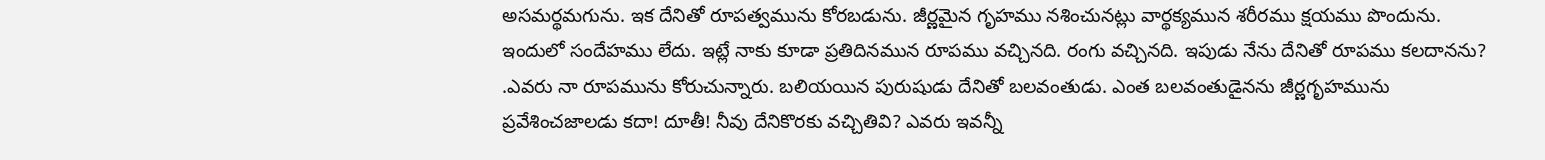అసమర్థమగును. ఇక దేనితో రూపత్వమును కోరబడును. జీర్ణమైన గృహము నశించునట్లు వార్థక్యమున శరీరము క్షయము పొందును. ఇందులో సందేహము లేదు. ఇట్లే నాకు కూడా ప్రతిదినమున రూపము వచ్చినది. రంగు వచ్చినది. ఇపుడు నేను దేనితో రూపము కలదానను? .ఎవరు నా రూపమును కోరుచున్నారు. బలియయిన పురుషుడు దేనితో బలవంతుడు. ఎంత బలవంతుడైనను జీర్ణగృహమును ప్రవేశించజాలడు కదా! దూతీ! నీవు దేనికొరకు వచ్చితివి? ఎవరు ఇవన్నీ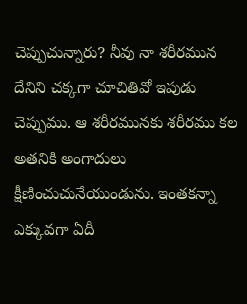చెప్పుచున్నారు? నీవు నా శరీరమున దేనిని చక్కగా చూచితివో ఇపుడు చెప్పుము. ఆ శరీరమునకు శరీరము కల అతనికి అంగాదులు క్షీణించుచునేయుండును. ఇంతకన్నా ఎక్కువగా ఏదీ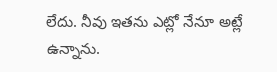లేదు. నీవు ఇతను ఎట్లో నేనూ అట్లే ఉన్నాను.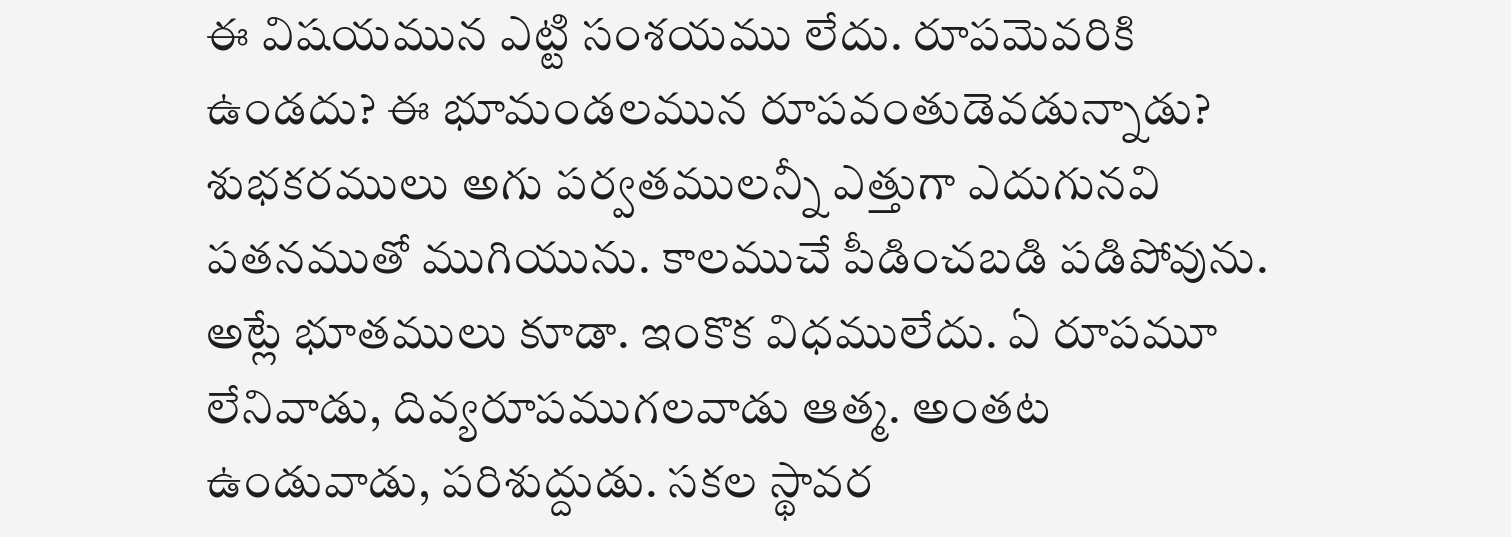ఈ విషయమున ఎట్టి సంశయము లేదు. రూపమెవరికి ఉండదు? ఈ భూమండలమున రూపవంతుడెవడున్నాడు? శుభకరములు అగు పర్వతములన్నీ ఎత్తుగా ఎదుగునవి పతనముతో ముగియును. కాలముచే పీడించబడి పడిపోవును. అట్లే భూతములు కూడా. ఇంకొక విధములేదు. ఏ రూపమూ లేనివాడు, దివ్యరూపముగలవాడు ఆత్మ. అంతట ఉండువాడు, పరిశుద్దుడు. సకల స్థావర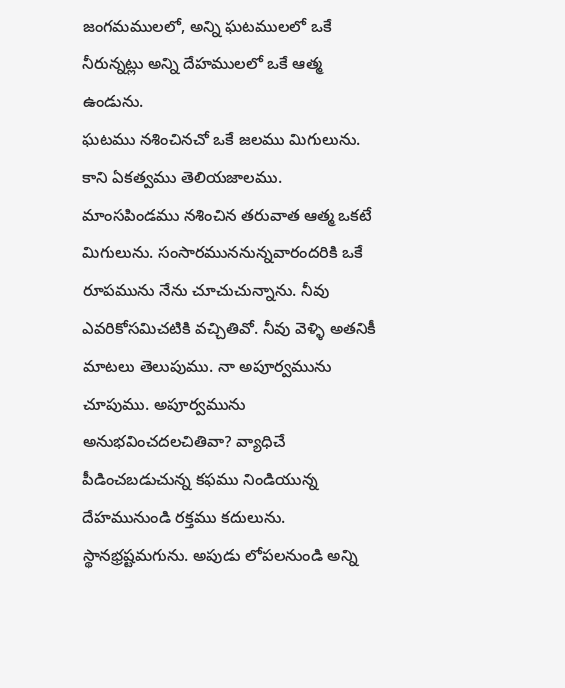జంగమములలో, అన్ని ఘటములలో ఒకే నీరున్నట్లు అన్ని దేహములలో ఒకే ఆత్మ ఉండును.
ఘటము నశించినచో ఒకే జలము మిగులును. కాని ఏకత్వము తెలియజాలము. మాంసపిండము నశించిన తరువాత ఆత్మ ఒకటే మిగులును. సంసారముననున్నవారందరికి ఒకే రూపమును నేను చూచుచున్నాను. నీవు ఎవరికోసమిచటికి వచ్చితివో. నీవు వెళ్ళి అతనికీ మాటలు తెలుపుము. నా అపూర్వమును చూపుము. అపూర్వమును అనుభవించదలచితివా? వ్యాధిచే పీడించబడుచున్న కఫము నిండియున్న దేహమునుండి రక్తము కదులును. స్థానభ్రష్టమగును. అపుడు లోపలనుండి అన్ని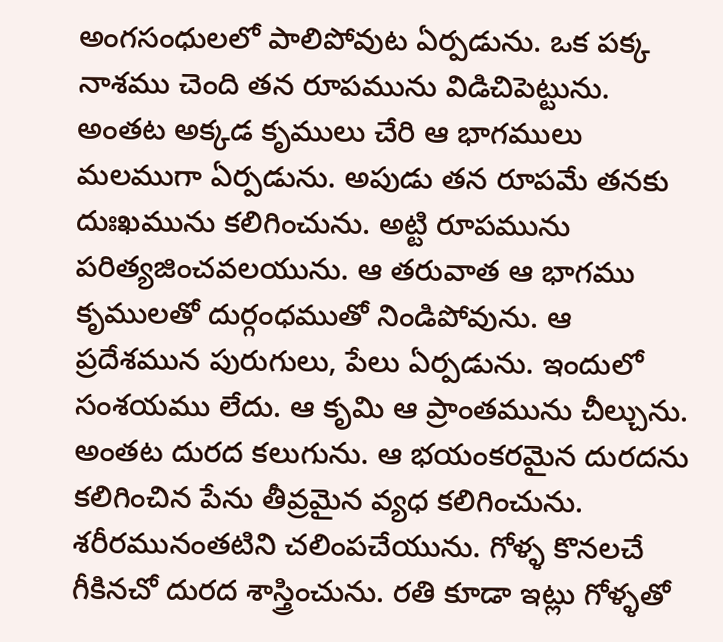అంగసంధులలో పాలిపోవుట ఏర్పడును. ఒక పక్క నాశము చెంది తన రూపమును విడిచిపెట్టును. అంతట అక్కడ కృములు చేరి ఆ భాగములు మలముగా ఏర్పడును. అపుడు తన రూపమే తనకు దుఃఖమును కలిగించును. అట్టి రూపమును పరిత్యజించవలయును. ఆ తరువాత ఆ భాగము కృములతో దుర్గంధముతో నిండిపోవును. ఆ ప్రదేశమున పురుగులు, పేలు ఏర్పడును. ఇందులో సంశయము లేదు. ఆ కృమి ఆ ప్రాంతమును చీల్చును. అంతట దురద కలుగును. ఆ భయంకరమైన దురదను కలిగించిన పేను తీవ్రమైన వ్యధ కలిగించును. శరీరమునంతటిని చలింపచేయును. గోళ్ళ కొనలచే గీకినచో దురద శాస్త్రించును. రతి కూడా ఇట్లు గోళ్ళతో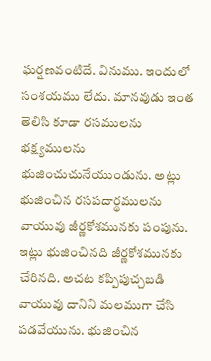ఘర్షణవంటిదే. వినుము. ఇందులో సంశయము లేదు. మానవుడు ఇంత తెలిసి కూడా రసములను భక్ష్యములను భుజించుచునేయుండును. అట్లు భుజించిన రసపదార్థములను వాయువు జీర్ణకోశమునకు పంపును. ఇట్లు భుజించినది జీర్ణకోశమునకు చేరినది. అచట కప్పిపుచ్చబడి వాయువు దానిని మలముగా చేసి పడవేయును. భుజించిన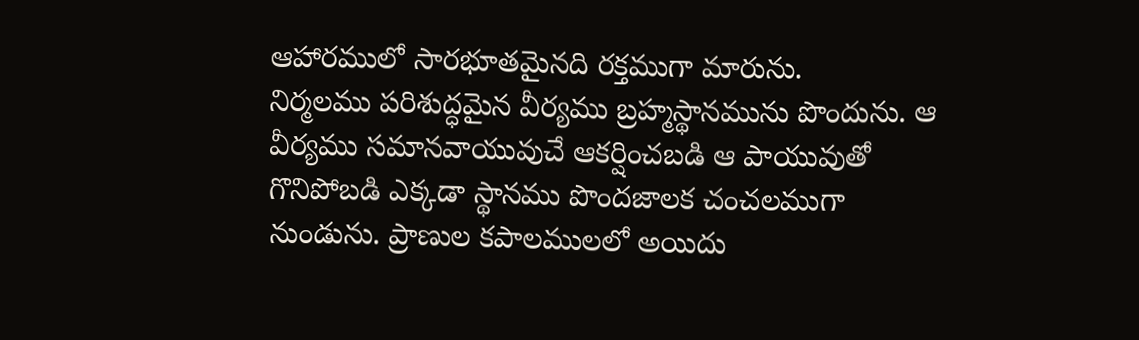ఆహారములో సారభూతమైనది రక్తముగా మారును.
నిర్మలము పరిశుద్ధమైన వీర్యము బ్రహ్మస్థానమును పొందును. ఆ వీర్యము సమానవాయువుచే ఆకర్షించబడి ఆ పాయువుతో గొనిపోబడి ఎక్కడా స్థానము పొందజాలక చంచలముగా నుండును. ప్రాణుల కపాలములలో అయిదు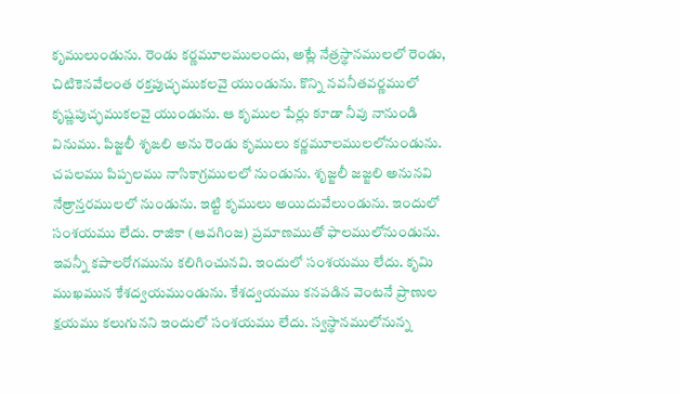కృములుండును. రెండు కర్ణమూలములందు, అట్లే నేత్రస్థానములలో రెండు, చిటికెనవేలంత రక్తపుచ్ఛముకలవై యుండును. కొన్ని నవనీతవర్ణములో కృష్ణపుచ్ఛముకలవై యుండును. ఆ కృముల పేర్లు కూడా నీవు నానుండి వినుము. పిజ్జలీ శృఙలి అను రెండు కృములు కర్ణమూలములలోనుండును. చపలము పిప్పలము నాసికాగ్రములలో నుండును. శృజ్జలీ జజ్జలి అనునవి నేత్రాన్తరములలో నుండును. ఇట్టి కృములు అయిదువేలుండును. ఇందులో సంశయము లేదు. రాజికా (ఆవగింజ) ప్రమాణముతో ఫాలములోనుండును. ఇవన్నీ కపాలరోగమును కలిగించునవి. ఇందులో సంశయము లేదు. కృమి ముఖమున కేశద్వయముండును. కేశద్వయము కనపడిన వెంటనే ప్రాణుల క్షయము కలుగునని ఇందులో సంశయము లేదు. స్వస్థానములోనున్న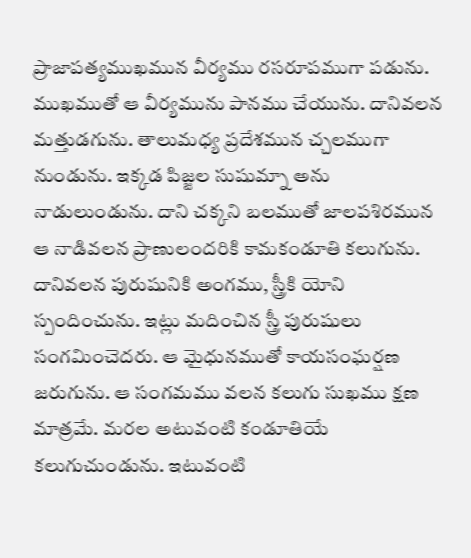ప్రాజాపత్యముఖమున వీర్యము రసరూపముగా పడును. ముఖముతో ఆ వీర్యమును పానము చేయును. దానివలన మత్తుడగును. తాలుమధ్య ప్రదేశమున చ్చలముగా నుండును. ఇక్కడ పిజ్జల సుషుమ్నా అను నాడులుండును. దాని చక్కని బలముతో జాలపశిరమున ఆ నాడివలన ప్రాణులందరికి కామకండూతి కలుగును. దానివలన పురుషునికి అంగము, స్త్రీకి యోని స్పందించును. ఇట్లు మదించిన స్త్రీ పురుషులు సంగమించెదరు. ఆ మైధునముతో కాయసంఘర్షణ జరుగును. ఆ సంగమము వలన కలుగు సుఖము క్షణ మాత్రమే. మరల అటువంటి కండూతియే కలుగుచుండును. ఇటువంటి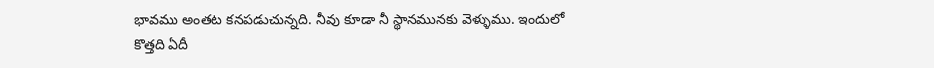భావము అంతట కనపడుచున్నది. నీవు కూడా నీ స్థానమునకు వెళ్ళుము. ఇందులో కొత్తది ఏదీ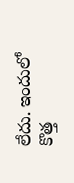లేదు. ఇందులో కొత్త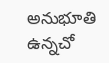అనుభూతి ఉన్నచో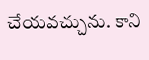చేయవచ్చును. కాని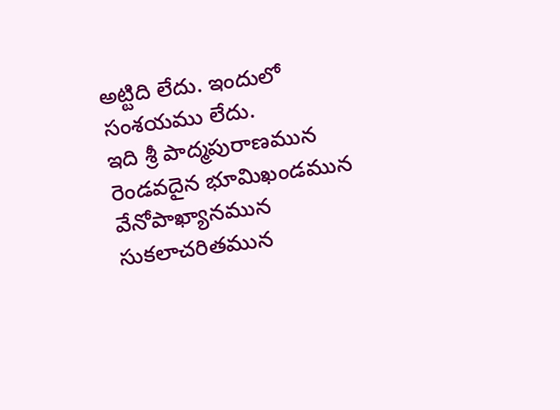అట్టిది లేదు. ఇందులో సంశయము లేదు.
ఇది శ్రీ పాద్మపురాణమున రెండవదైన భూమిఖండమున వేనోపాఖ్యానమున సుకలాచరితమున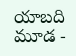యాబది మూడ -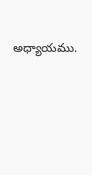అధ్యాయము.